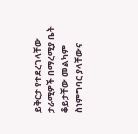ይቅርታ የተደረገላቸው ታራሚዎች በማረሚያ ቤት ቆይታቸው መልካም ስነምግባር ያላቸውና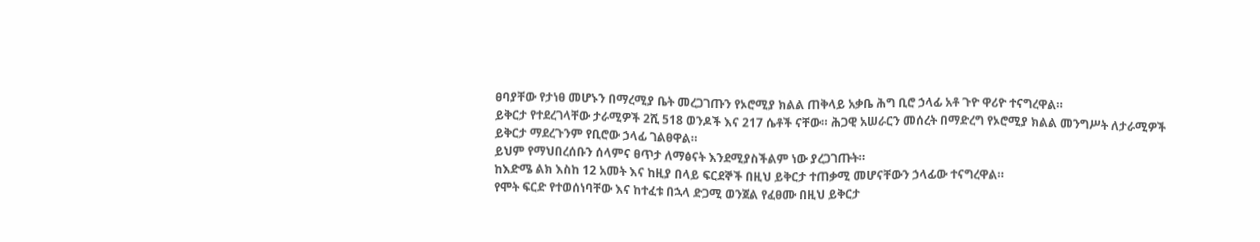ፀባያቸው የታነፀ መሆኑን በማረሚያ ቤት መረጋገጡን የኦሮሚያ ክልል ጠቅላይ አቃቤ ሕግ ቢሮ ኃላፊ አቶ ጉዮ ዋሪዮ ተናግረዋል።
ይቅርታ የተደረገላቸው ታራሚዎች 2ሺ 518 ወንዶች እና 217 ሴቶች ናቸው። ሕጋዊ አሠራርን መሰረት በማድረግ የኦሮሚያ ክልል መንግሥት ለታራሚዎች ይቅርታ ማደረጉንም የቢሮው ኃላፊ ገልፀዋል።
ይህም የማህበረሰቡን ሰላምና ፀጥታ ለማፅናት እንደሚያስችልም ነው ያረጋገጡት።
ከእድሜ ልክ እስከ 12 አመት እና ከዚያ በላይ ፍርደኞች በዚህ ይቅርታ ተጠቃሚ መሆናቸውን ኃላፊው ተናግረዋል።
የሞት ፍርድ የተወሰነባቸው እና ከተፈቱ በኋላ ድጋሚ ወንጀል የፈፀሙ በዚህ ይቅርታ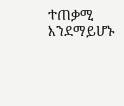ተጠቃሚ እንደማይሆኑ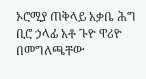ኦሮሚያ ጠቅላይ አቃቤ ሕግ ቢሮ ኃላፊ አቶ ጉዮ ዋሪዮ በመግለጫቸው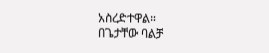አስረድተዋል።
በጌታቸው ባልቻ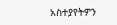አስተያየትዎን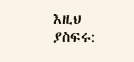እዚህ ያስፍሩ: